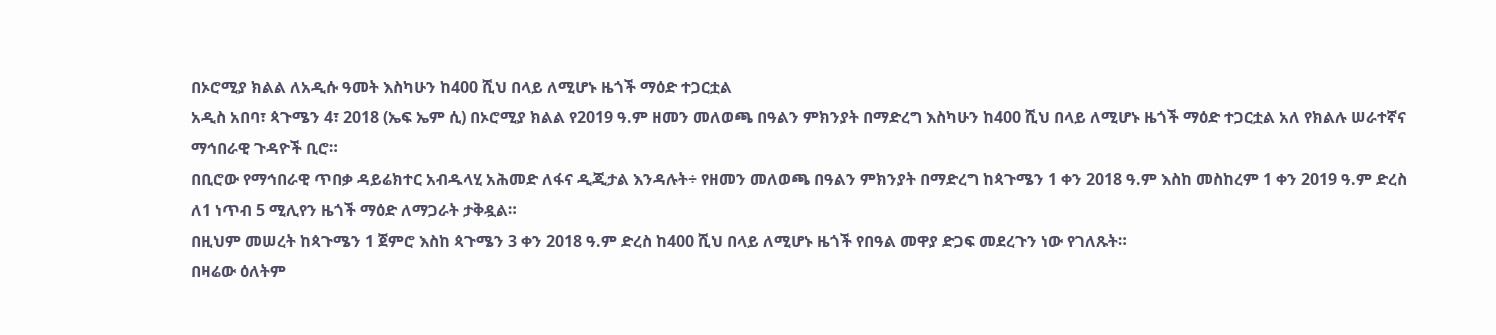በኦሮሚያ ክልል ለአዲሱ ዓመት እስካሁን ከ400 ሺህ በላይ ለሚሆኑ ዜጎች ማዕድ ተጋርቷል
አዲስ አበባ፣ ጳጉሜን 4፣ 2018 (ኤፍ ኤም ሲ) በኦሮሚያ ክልል የ2019 ዓ.ም ዘመን መለወጫ በዓልን ምክንያት በማድረግ እስካሁን ከ400 ሺህ በላይ ለሚሆኑ ዜጎች ማዕድ ተጋርቷል አለ የክልሉ ሠራተኛና ማኅበራዊ ጉዳዮች ቢሮ።
በቢሮው የማኅበራዊ ጥበቃ ዳይሬክተር አብዱላሂ አሕመድ ለፋና ዲጂታል እንዳሉት÷ የዘመን መለወጫ በዓልን ምክንያት በማድረግ ከጳጉሜን 1 ቀን 2018 ዓ.ም እስከ መስከረም 1 ቀን 2019 ዓ.ም ድረስ ለ1 ነጥብ 5 ሚሊየን ዜጎች ማዕድ ለማጋራት ታቅዷል።
በዚህም መሠረት ከጳጉሜን 1 ጀምሮ እስከ ጳጉሜን 3 ቀን 2018 ዓ.ም ድረስ ከ400 ሺህ በላይ ለሚሆኑ ዜጎች የበዓል መዋያ ድጋፍ መደረጉን ነው የገለጹት።
በዛሬው ዕለትም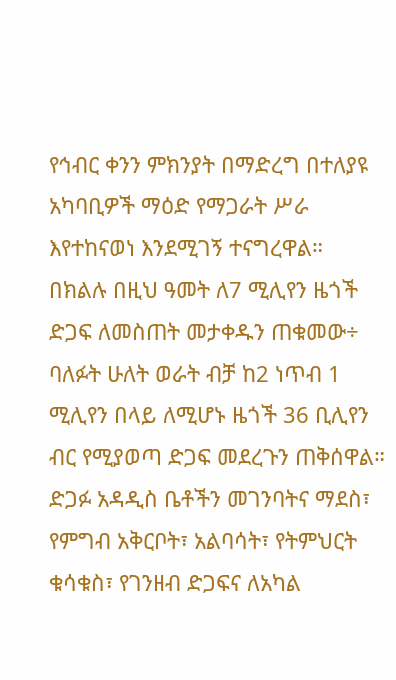የኅብር ቀንን ምክንያት በማድረግ በተለያዩ አካባቢዎች ማዕድ የማጋራት ሥራ እየተከናወነ እንደሚገኝ ተናግረዋል።
በክልሉ በዚህ ዓመት ለ7 ሚሊየን ዜጎች ድጋፍ ለመስጠት መታቀዱን ጠቁመው÷ ባለፉት ሁለት ወራት ብቻ ከ2 ነጥብ 1 ሚሊየን በላይ ለሚሆኑ ዜጎች 36 ቢሊየን ብር የሚያወጣ ድጋፍ መደረጉን ጠቅሰዋል።
ድጋፉ አዳዲስ ቤቶችን መገንባትና ማደስ፣ የምግብ አቅርቦት፣ አልባሳት፣ የትምህርት ቁሳቁስ፣ የገንዘብ ድጋፍና ለአካል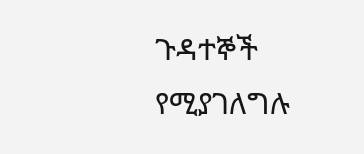ጉዳተኞች የሚያገለግሉ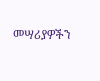መሣሪያዎችን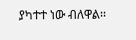ያካተተ ነው ብለዋል፡፡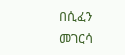በሲፈን መገርሳ